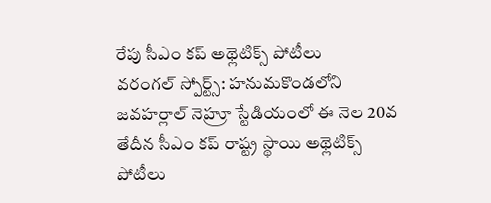రేపు సీఎం కప్ అథ్లెటిక్స్ పోటీలు
వరంగల్ స్పోర్ట్స్: హనుమకొండలోని జవహర్లాల్ నెహ్రూ స్టేడియంలో ఈ నెల 20వ తేదీన సీఎం కప్ రాష్ట్ర స్థాయి అథ్లెటిక్స్ పోటీలు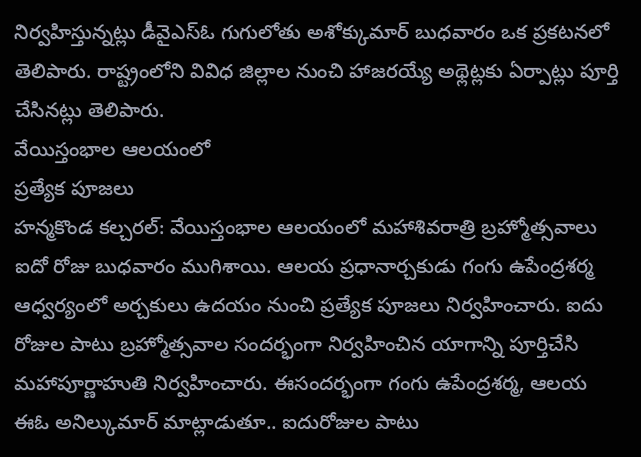నిర్వహిస్తున్నట్లు డీవైఎస్ఓ గుగులోతు అశోక్కుమార్ బుధవారం ఒక ప్రకటనలో తెలిపారు. రాష్ట్రంలోని వివిధ జిల్లాల నుంచి హాజరయ్యే అథ్లెట్లకు ఏర్పాట్లు పూర్తి చేసినట్లు తెలిపారు.
వేయిస్తంభాల ఆలయంలో
ప్రత్యేక పూజలు
హన్మకొండ కల్చరల్: వేయిస్తంభాల ఆలయంలో మహాశివరాత్రి బ్రహ్మోత్సవాలు ఐదో రోజు బుధవారం ముగిశాయి. ఆలయ ప్రధానార్చకుడు గంగు ఉపేంద్రశర్మ ఆధ్వర్యంలో అర్చకులు ఉదయం నుంచి ప్రత్యేక పూజలు నిర్వహించారు. ఐదు రోజుల పాటు బ్రహ్మోత్సవాల సందర్భంగా నిర్వహించిన యాగాన్ని పూర్తిచేసి మహాపూర్ణాహుతి నిర్వహించారు. ఈసందర్భంగా గంగు ఉపేంద్రశర్మ, ఆలయ ఈఓ అనిల్కుమార్ మాట్లాడుతూ.. ఐదురోజుల పాటు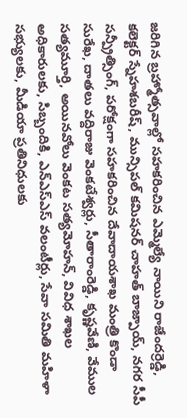జరిగిన బ్రహ్మోత్సవాల్లో సహకరించిన ఎమ్మెల్యే నాయిని రాజేందర్రెడ్డి, కలెక్టర్ స్నేహశబరీష్, మున్సిపల్ కమిషనర్ చాహత్ బాజ్పాయ్, నగర సీపీ సన్ప్రీత్సింగ్, పరోక్షంగా సహకరించిన దేవాదాయశాఖ మంత్రి కొండా సురేఖ, దాతలు వద్దిరాజు వెంకటేశ్వర్లు, సీతారాంరెడ్డి, కృష్ణవేణి, వేముల సత్యమూర్తి, అయినవోలు వెంకట సత్యమోహన్, వివిధ శాఖల అధికారులకు, సిబ్బందికి, ఎన్ఎస్ఎస్ వలంటీర్లు, సేవా సమితి మహిళా సభ్యులకు, మీడియా ప్రతినిధులకు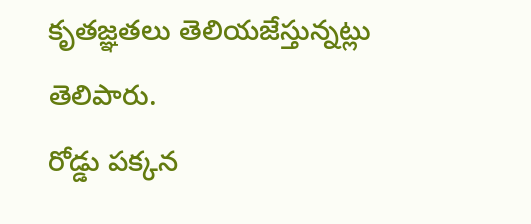కృతజ్ఞతలు తెలియజేస్తున్నట్లు తెలిపారు.
రోడ్డు పక్కన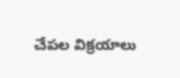చేపల విక్రయాలు